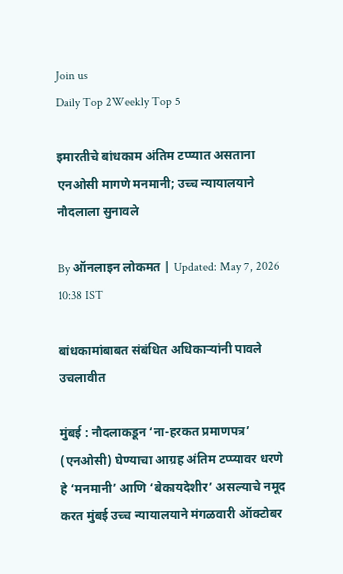Join us
Daily Top 2Weekly Top 5

इमारतीचे बांधकाम अंतिम टप्प्यात असताना एनओसी मागणे मनमानी; उच्च न्यायालयाने नौदलाला सुनावले

By ऑनलाइन लोकमत | Updated: May 7, 2026 10:38 IST

बांधकामांबाबत संबंधित अधिकाऱ्यांनी पावले उचलावीत

मुंबई : नौदलाकडून ‘ना-हरकत प्रमाणपत्र’  (एनओसी) घेण्याचा आग्रह अंतिम टप्प्यावर धरणे हे ‘मनमानी’ आणि ‘बेकायदेशीर’ असल्याचे नमूद करत मुंबई उच्च न्यायालयाने मंगळवारी ऑक्टोबर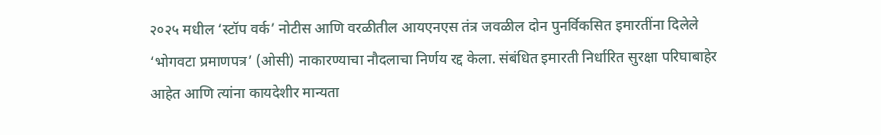२०२५ मधील ‘स्टॉप वर्क’ नोटीस आणि वरळीतील आयएनएस तंत्र जवळील दोन पुनर्विकसित इमारतींना दिलेले ‘भोगवटा प्रमाणपत्र’ (ओसी) नाकारण्याचा नौदलाचा निर्णय रद्द केला. संबंधित इमारती निर्धारित सुरक्षा परिघाबाहेर आहेत आणि त्यांना कायदेशीर मान्यता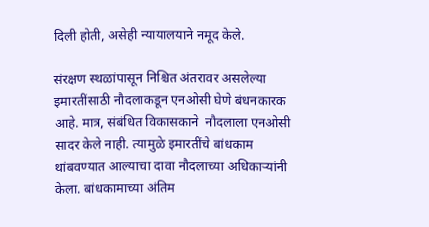दिली होती, असेही न्यायालयाने नमूद केले.

संरक्षण स्थळांपासून निश्चित अंतरावर असलेल्या इमारतींसाठी नौदलाकडून एनओसी घेणे बंधनकारक आहे. मात्र, संबंधित विकासकाने  नौदलाला एनओसी सादर केले नाही. त्यामुळे इमारतींचे बांधकाम थांबवण्यात आल्याचा दावा नौदलाच्या अधिकाऱ्यांनी केला. बांधकामाच्या अंतिम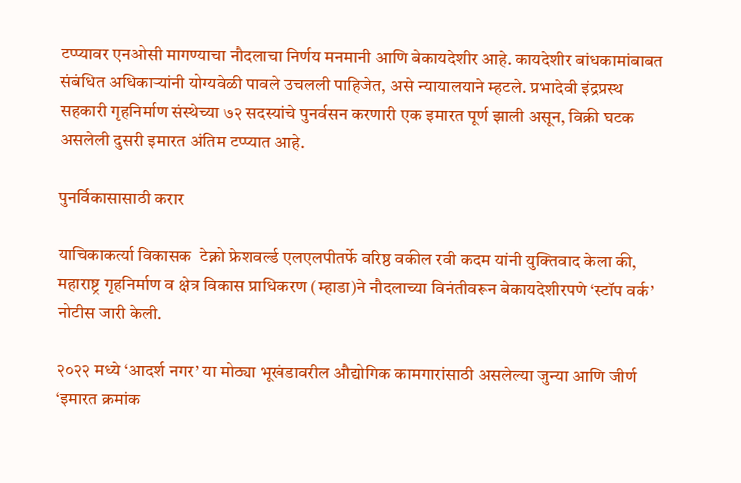टप्प्यावर एनओसी मागण्याचा नौदलाचा निर्णय मनमानी आणि बेकायदेशीर आहे. कायदेशीर बांधकामांबाबत संबंधित अधिकाऱ्यांनी योग्यवेळी पावले उचलली पाहिजेत, असे न्यायालयाने म्हटले. प्रभादेवी इंद्रप्रस्थ सहकारी गृहनिर्माण संस्थेच्या ७२ सदस्यांचे पुनर्वसन करणारी एक इमारत पूर्ण झाली असून, विक्री घटक असलेली दुसरी इमारत अंतिम टप्प्यात आहे.

पुनर्विकासासाठी करार

याचिकाकर्त्या विकासक  टेक्नो फ्रेशवर्ल्ड एलएलपीतर्फे वरिष्ठ वकील रवी कदम यांनी युक्तिवाद केला की, महाराष्ट्र गृहनिर्माण व क्षेत्र विकास प्राधिकरण (म्हाडा)ने नौदलाच्या विनंतीवरून बेकायदेशीरपणे ‘स्टॉप वर्क’ नोटीस जारी केली.

२०२२ मध्ये ‘आदर्श नगर’ या मोठ्या भूखंडावरील औद्योगिक कामगारांसाठी असलेल्या जुन्या आणि जीर्ण ‘इमारत क्रमांक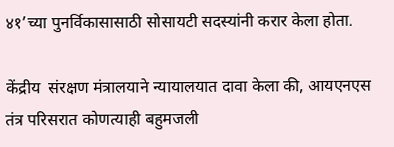४१’च्या पुनर्विकासासाठी सोसायटी सदस्यांनी करार केला होता.

केंद्रीय  संरक्षण मंत्रालयाने न्यायालयात दावा केला की, आयएनएस तंत्र परिसरात कोणत्याही बहुमजली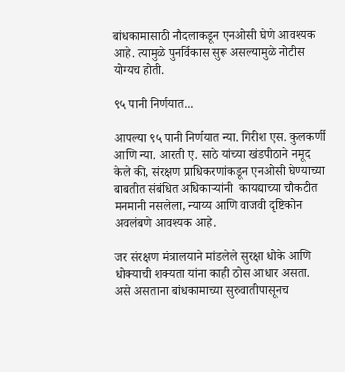बांधकामासाठी नौदलाकडून एनओसी घेणे आवश्यक आहे. त्यामुळे पुनर्विकास सुरू असल्यामुळे नोटीस योग्यच होती.

९५ पानी निर्णयात...

आपल्या ९५ पानी निर्णयात न्या. गिरीश एस. कुलकर्णी आणि न्या. आरती ए. साठे यांच्या खंडपीठाने नमूद केले की, संरक्षण प्राधिकरणांकडून एनओसी घेण्याच्या बाबतीत संबंधित अधिकाऱ्यांनी  कायद्याच्या चौकटीत मनमानी नसलेला, न्याय्य आणि वाजवी दृष्टिकोन अवलंबणे आवश्यक आहे.

जर संरक्षण मंत्रालयाने मांडलेले सुरक्षा धोके आणि धोक्याची शक्यता यांना काही ठोस आधार असता. असे असताना बांधकामाच्या सुरुवातीपासूनच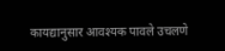कायद्यानुसार आवश्यक पावले उचलणे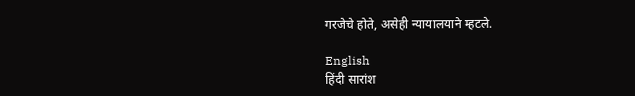गरजेचे होते, असेही न्यायालयाने म्हटले.

English
हिंदी सारांश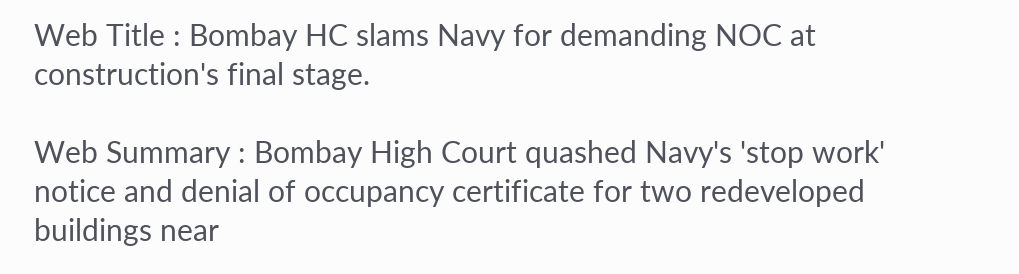Web Title : Bombay HC slams Navy for demanding NOC at construction's final stage.

Web Summary : Bombay High Court quashed Navy's 'stop work' notice and denial of occupancy certificate for two redeveloped buildings near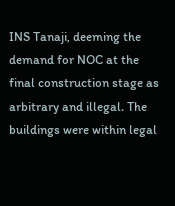INS Tanaji, deeming the demand for NOC at the final construction stage as arbitrary and illegal. The buildings were within legal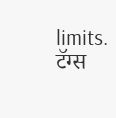limits.
टॅग्स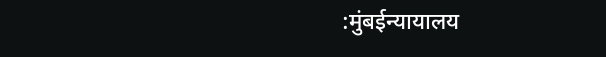:मुंबईन्यायालय